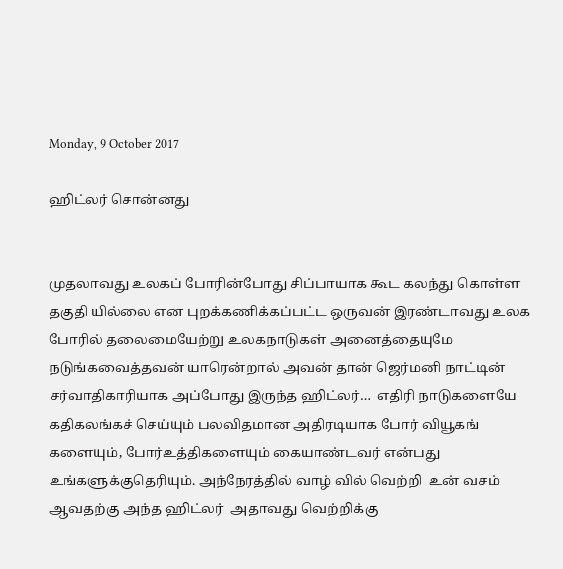Monday, 9 October 2017

ஹிட்லர் சொன்னது


முதலாவது உலகப் போரின்போது சிப்பாயாக கூட கலந்து கொள்ள‍ தகுதி யில்லை என புறக்கணிக்கப்பட்ட‍ ஒருவன் இரண்டாவது உலக போரில் தலைமையேற்று உலகநாடுகள் அனைத்தையுமே நடுங்கவைத்த‍வன் யாரென்றால் அவன் தான் ஜெர்மனி நாட்டின் சர்வாதிகாரியாக அப்போது இருந்த ஹிட்லர்…  எதிரி நாடுகளையே கதிகலங்கச் செய்யும் பலவிதமான அதிரடியாக போர் வியூகங் களையும், போர்உத்திகளையும் கையாண்டவர் என்பது உங்களுக்குதெரியும். அந்நேரத்தில் வாழ் வில் வெற்றி  உன் வசம் ஆவதற்கு அந்த ஹிட்லர்  அதாவது வெற்றிக்கு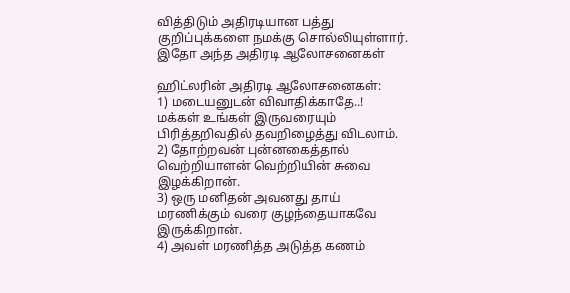வித்திடும் அதிரடியான பத்து குறிப்புக்களை நமக்கு சொல்லியுள்ளார். இதோ அந்த அதிரடி ஆலோசனைகள்

ஹிட்லரின் அதிரடி ஆலோசனைகள்:
1) மடையனுடன் விவாதிக்காதே..! மக்கள் உங்கள் இருவரையும் பிரித்தறிவதில் தவறிழைத்து விடலாம்.
2) தோற்றவன் புன்னகைத்தால் வெற்றியாளன் வெற்றியின் சுவை இழக்கிறான்.
3) ஒரு மனிதன் அவனது தாய் மரணிக்கும் வரை குழந்தையாகவே இருக்கிறான்.
4) அவள் மரணித்த அடுத்த கணம்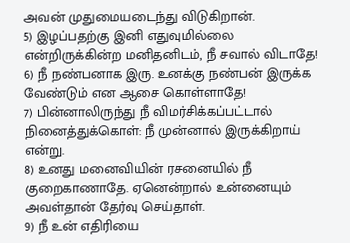அவன் முதுமையடைந்து விடுகிறான்.
5) இழப்பதற்கு இனி எதுவுமில்லை என்றிருக்கின்ற மனிதனிடம், நீ சவால் விடாதே!
6) நீ நண்பனாக இரு. உனக்கு நண்பன் இருக்க வேண்டும் என ஆசை கொள்ளாதே!
7) பின்னாலிருந்து நீ விமர்சிக்கப்பட்டால் நினைத்துக்கொள்: நீ முன்னால் இருக்கிறாய் என்று.
8) உனது மனைவியின் ரசனையில் நீ குறைகாணாதே. ஏனென்றால் உன்னையும் அவள்தான் தேர்வு செய்தாள்.
9) நீ உன் எதிரியை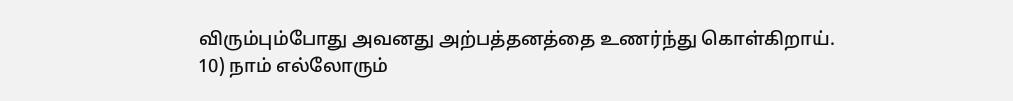விரும்பும்போது அவனது அற்பத்தனத்தை உணர்ந்து கொள்கிறாய்.
10) நாம் எல்லோரும்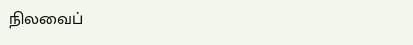நிலவைப்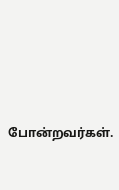போன்றவர்கள்.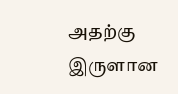அதற்கு இருளான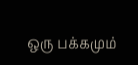ஒரு பக்கமும்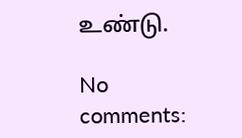உண்டு.

No comments: